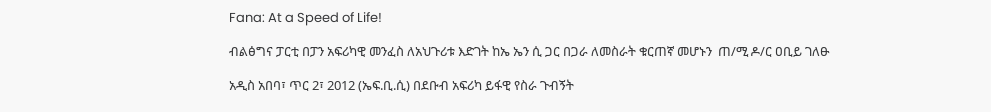Fana: At a Speed of Life!

ብልፅግና ፓርቲ በፓን አፍሪካዊ መንፈስ ለአህጉሪቱ እድገት ከኤ ኤን ሲ ጋር በጋራ ለመስራት ቁርጠኛ መሆኑን  ጠ/ሚ ዶ/ር ዐቢይ ገለፁ

አዲስ አበባ፣ ጥር 2፣ 2012 (ኤፍ.ቢ.ሲ) በደቡብ አፍሪካ ይፋዊ የስራ ጉብኝት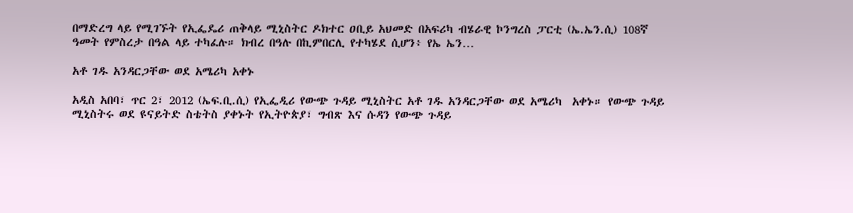በማድረግ ላይ የሚገኙት የኢፌዴሪ ጠቅላይ ሚኒስትር ዶክተር ዐቢይ አህመድ በአፍሪካ ብሄራዊ ኮንግረስ ፓርቲ (ኤ.ኤን.ሲ) 108ኛ ዓመት የምስረታ በዓል ላይ ተካፈሉ። ክብረ በዓሉ በኪምበርሊ የተካሄደ ሲሆን፥ የኤ ኤን…

አቶ ገዱ አንዳርጋቸው ወደ አሜሪካ አቀኑ

አዲስ አበባ፣ ጥር 2፣ 2012 (ኤፍ.ቢ.ሲ) የኢፌዲሪ የውጭ ጉዳይ ሚኒስትር አቶ ገዱ አንዳርጋቸው ወደ አሜሪካ  አቀኑ። የውጭ ጉዳይ ሚኒስትሩ ወደ ዩናይትድ ስቴትስ ያቀኑት የኢትዮጵያ፣ ግብጽ እና ሱዳን የውጭ ጉዳይ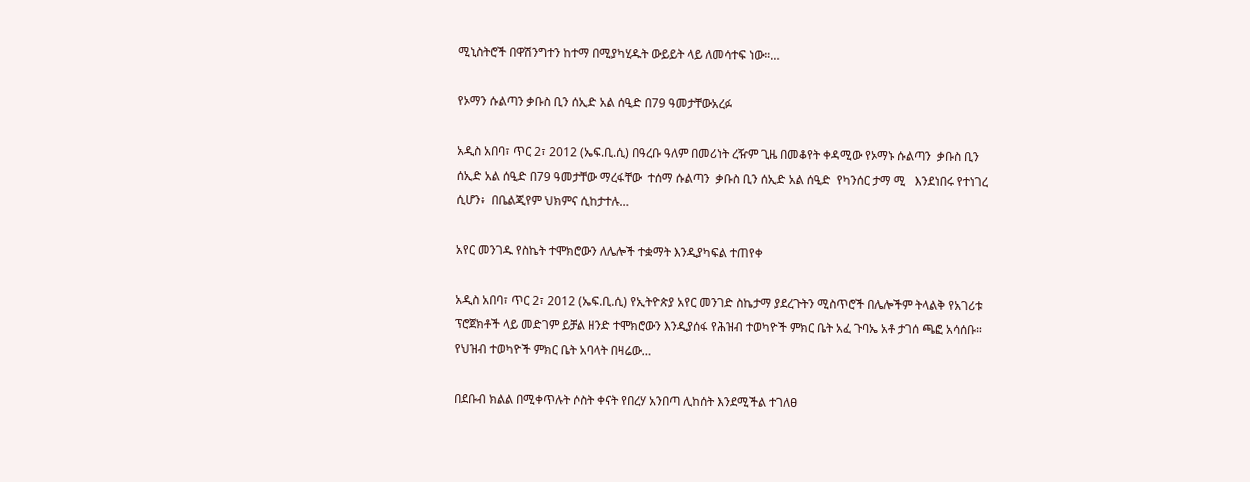ሚኒስትሮች በዋሽንግተን ከተማ በሚያካሂዱት ውይይት ላይ ለመሳተፍ ነው።…

የኦማን ሱልጣን ቃቡስ ቢን ሰኢድ አል ሰዒድ በ79 ዓመታቸውአረፉ

አዲስ አበባ፣ ጥር 2፣ 2012 (ኤፍ.ቢ.ሲ) በዓረቡ ዓለም በመሪነት ረዥም ጊዜ በመቆየት ቀዳሚው የኦማኑ ሱልጣን  ቃቡስ ቢን ሰኢድ አል ሰዒድ በ79 ዓመታቸው ማረፋቸው  ተሰማ ሱልጣን  ቃቡስ ቢን ሰኢድ አል ሰዒድ  የካንሰር ታማ ሚ   እንደነበሩ የተነገረ ሲሆን፥  በቤልጂየም ህክምና ሲከታተሉ…

አየር መንገዱ የስኬት ተሞክሮውን ለሌሎች ተቋማት እንዲያካፍል ተጠየቀ

አዲስ አበባ፣ ጥር 2፣ 2012 (ኤፍ.ቢ.ሲ) የኢትዮጵያ አየር መንገድ ስኬታማ ያደረጉትን ሚስጥሮች በሌሎችም ትላልቅ የአገሪቱ ፕሮጀክቶች ላይ መድገም ይቻል ዘንድ ተሞክሮውን እንዲያሰፋ የሕዝብ ተወካዮች ምክር ቤት አፈ ጉባኤ አቶ ታገሰ ጫፎ አሳሰቡ። የህዝብ ተወካዮች ምክር ቤት አባላት በዛሬው…

በደቡብ ክልል በሚቀጥሉት ሶስት ቀናት የበረሃ አንበጣ ሊከሰት እንደሚችል ተገለፀ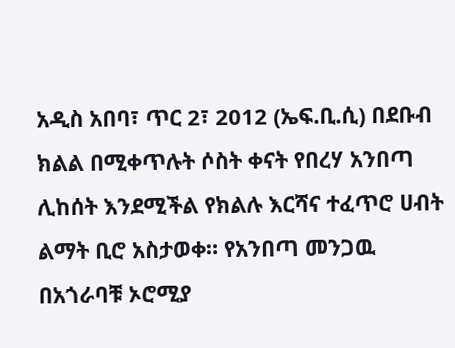አዲስ አበባ፣ ጥር 2፣ 2012 (ኤፍ.ቢ.ሲ) በደቡብ ክልል በሚቀጥሉት ሶስት ቀናት የበረሃ አንበጣ ሊከሰት እንደሚችል የክልሉ እርሻና ተፈጥሮ ሀብት ልማት ቢሮ አስታወቀ። የአንበጣ መንጋዉ በአጎራባቹ ኦሮሚያ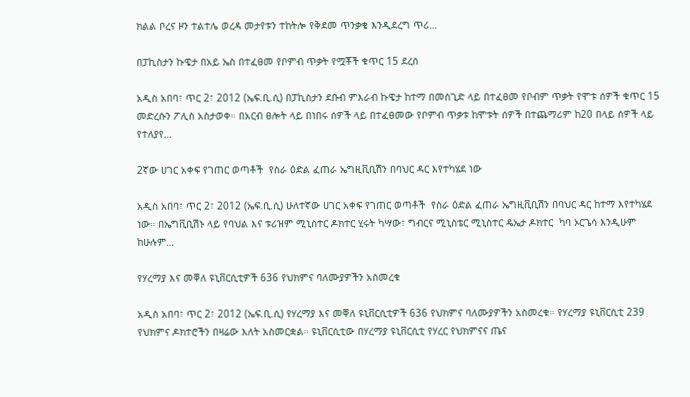ክልል ቦረና ዞን ተልተሌ ወረዳ መታየቱን ተከትሎ የቅደመ ጥንቃቄ እንዲደረግ ጥሪ…

በፓኪስታን ኩዌታ በአይ ኤስ በተፈፀመ የቦምብ ጥቃት የሟቾች ቁጥር 15 ደረሰ

አዲስ አበባ፣ ጥር 2፣ 2012 (ኤፍ.ቢ.ሲ) በፓኪስታን ደቡብ ምእራብ ኩዌታ ከተማ በመስጊድ ላይ በተፈፀመ የቦብም ጥቃት የሞቱ ሰዎች ቁጥር 15 መድረሱን ፖሊስ አስታወቀ። በአርብ ፀሎት ላይ በነበሩ ሰዎች ላይ በተፈፀመው የቦምብ ጥቃቱ ከሞቱት ሰዎች በተጨማሪም ከ20 በላይ ሰዎች ላይ የተለያየ…

2ኛው ሀገር አቀፍ የገጠር ወጣቶች  የስራ ዕድል ፈጠራ ኤግዚቪቢሽን በባህር ዳር እየተካሄደ ነው

አዲስ አበባ፣ ጥር 2፣ 2012 (ኤፍ.ቢ.ሲ) ሁለተኛው ሀገር አቀፍ የገጠር ወጣቶች  የስራ ዕድል ፈጠራ ኤግዚቪቢሽን በባህር ዳር ከተማ እየተካሄደ ነው። በኤግቪቢሽኑ ላይ የባህል እና ቱሪዝም ሚኒስተር ዶክተር ሂሩት ካሣው፣ ግብርና ሚኒስቴር ሚኒስተር ዴኤታ ዶክተር  ካባ ኦርጌሳ እንዲሁም ከሁሉም…

የሃረማያ እና መቐለ ዩኒቨርሲቲዎች 636 የህክምና ባለሙያዎችን አስመረቁ

አዲስ አበባ፣ ጥር 2፣ 2012 (ኤፍ.ቢ.ሲ) የሃረማያ እና መቐለ ዩኒቨርሲቲዎች 636 የህክምና ባለሙያዎችን አስመረቁ። የሃረማያ ዩኒቨርሲቲ 239 የህክምና ዶክተሮችን በዛሬው እለት አስመርቋል። ዩኒቨርሲቲው በሃረማያ ዩኒቨርሲቲ የሃረር የህክምናና ጤና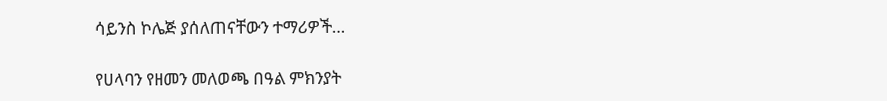ሳይንስ ኮሌጅ ያሰለጠናቸውን ተማሪዎች…

የሀላባን የዘመን መለወጫ በዓል ምክንያት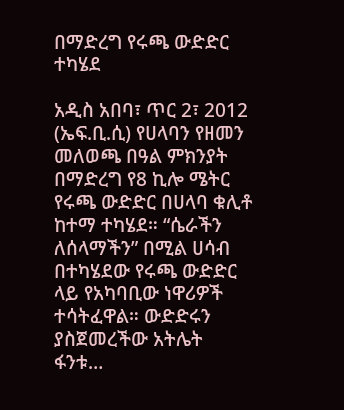በማድረግ የሩጫ ውድድር ተካሄደ

አዲስ አበባ፣ ጥር 2፣ 2012 (ኤፍ.ቢ.ሲ) የሀላባን የዘመን መለወጫ በዓል ምክንያት በማድረግ የ8 ኪሎ ሜትር የሩጫ ውድድር በሀላባ ቁሊቶ ከተማ ተካሄደ። “ሴራችን ለሰላማችን” በሚል ሀሳብ በተካሄደው የሩጫ ውድድር ላይ የአካባቢው ነዋሪዎች ተሳትፈዋል። ውድድሩን ያስጀመረችው አትሌት ፋንቱ…